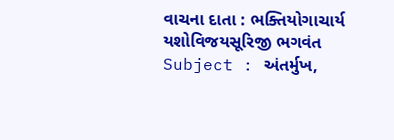વાચના દાતા : ભક્તિયોગાચાર્ય યશોવિજયસૂરિજી ભગવંત Subject : અંતર્મુખ,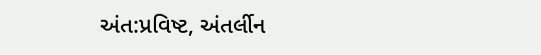અંત:પ્રવિષ્ટ, અંતર્લીન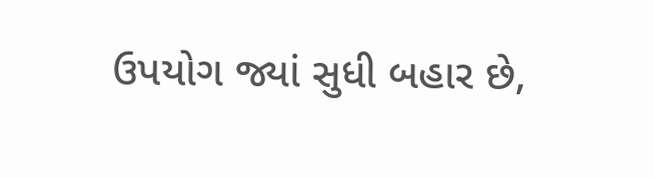ઉપયોગ જ્યાં સુધી બહાર છે,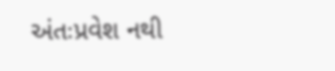અંતઃપ્રવેશ નથી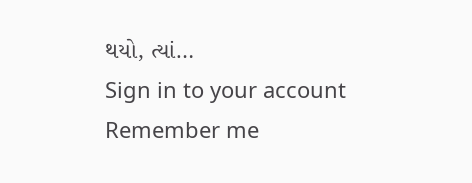થયો, ત્યાં…
Sign in to your account
Remember me